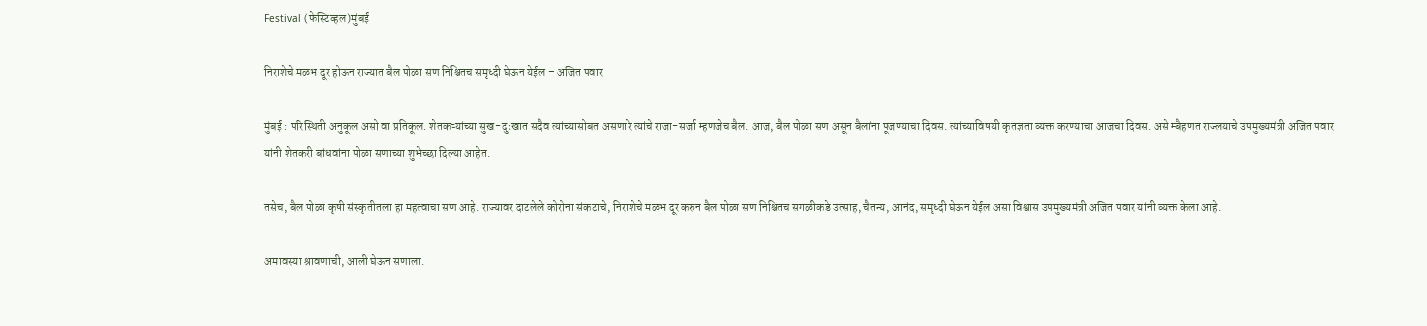Festival (फेस्टिव्हल)मुंबई

निराशेचे मळभ दूर होऊन राज्यात बैल पोळा सण निश्चितच समृध्दी घेऊन येईल – अजित पवार

मुंबई : परिस्थिती अनुकूल असो वा प्रतिकूल. शेतकऱ्यांच्या सुख-दुःखात सदैव त्यांच्यासोबत असणारे त्यांचे राजा-सर्जा म्हणजेच बैल. आज, बैल पोळा सण असून बैलांना पूजण्याचा दिवस. त्यांच्याविषयी कृतज्ञता व्यक्त करण्याचा आजचा दिवस. असे म्बैहणत राज्लयाचे उपमुख्यमंत्री अजित पवार  यांनी शेतकरी बांधवांना पोळा सणाच्या शुभेच्छा दिल्या आहेत.

तसेच, बैल पोळा कृषी संस्कृतीतला हा महत्वाचा सण आहे. राज्यावर दाटलेले कोरोना संकटाचे, निराशेचे मळभ दूर करुन बैल पोळा सण निश्चितच सगळीकडे उत्साह, चैतन्य, आनंद, समृध्दी घेऊन येईल असा विश्वास उपमुख्यमंत्री अजित पवार यांनी व्यक्त केला आहे.

अमावस्या श्रावणाची, आली घेऊन सणाला.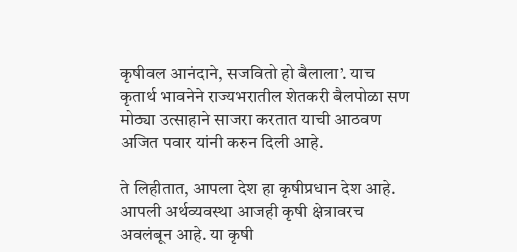कृषीवल आनंदाने, सजवितो हो बैलाला’. याच कृतार्थ भावनेने राज्यभरातील शेतकरी बैलपोळा सण मोठ्या उत्साहाने साजरा करतात याची आठवण अजित पवार यांनी करुन दिली आहे.

ते लिहीतात, आपला देश हा कृषीप्रधान देश आहे. आपली अर्थव्यवस्था आजही कृषी क्षेत्रावरच अवलंबून आहे. या कृषी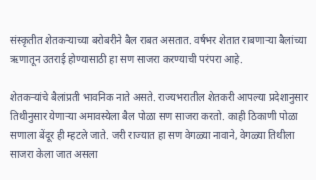संस्कृतीत शेतकऱ्याच्या बरोबरीने बैल राबत असतात. वर्षभर शेतात राबणाऱ्या बैलांच्या ऋणातून उतराई होण्यासाठी हा सण साजरा करण्याची परंपरा आहे.

शेतकऱ्यांचे बैलांप्रती भावनिक नाते असते. राज्यभरातील शेतकरी आपल्या प्रदेशानुसार तिथीनुसार येणाऱ्या अमावस्येला बैल पोळा सण साजरा करतो. काही ठिकाणी पोळा सणाला बेंदूर ही म्हटले जाते. जरी राज्यात हा सण वेगळ्या नावाने, वेगळ्या तिथीला साजरा केला जात असला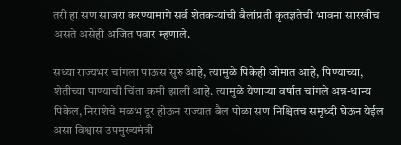तरी हा सण साजरा करण्यामागे सर्व शेतकऱ्यांची बैलांप्रती कृतज्ञतेची भावना सारखीच असते असेही अजित पवार म्हणाले.

सध्या राज्यभर चांगला पाऊस सुरु आहे, त्यामुळे पिकेही जोमात आहे, पिण्याच्या, शेतीच्या पाण्याची चिंता कमी झाली आहे. त्यामुळे येणाऱ्या वर्षात चांगले अन्न-धान्य पिकेल, निराशेचे मळभ दूर होऊन राज्यात बैल पोळा सण निश्चितच समृध्दी घेऊन येईल असा विश्वास उपमुख्यमंत्री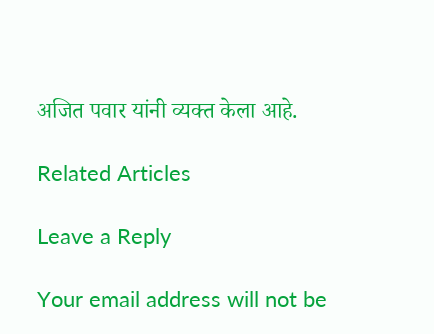अजित पवार यांनी व्यक्त केला आहे.

Related Articles

Leave a Reply

Your email address will not be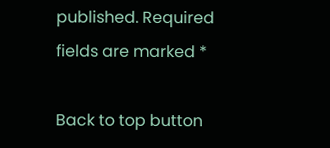published. Required fields are marked *

Back to top button